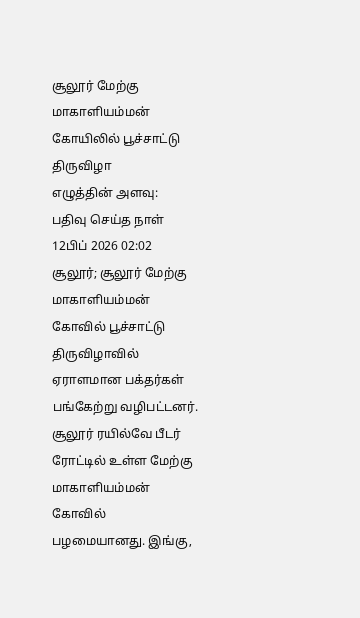சூலூர் மேற்கு மாகாளியம்மன் கோயிலில் பூச்சாட்டு திருவிழா
எழுத்தின் அளவு:
பதிவு செய்த நாள்
12பிப் 2026 02:02
சூலூர்; சூலூர் மேற்கு மாகாளியம்மன் கோவில் பூச்சாட்டு திருவிழாவில் ஏராளமான பக்தர்கள் பங்கேற்று வழிபட்டனர்.
சூலூர் ரயில்வே பீடர் ரோட்டில் உள்ள மேற்கு மாகாளியம்மன் கோவில் பழமையானது. இங்கு,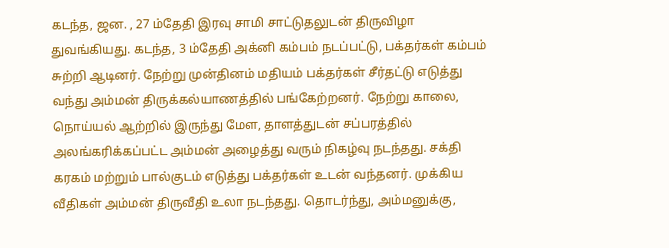கடந்த, ஜன. , 27 ம்தேதி இரவு சாமி சாட்டுதலுடன் திருவிழா துவங்கியது. கடந்த, 3 ம்தேதி அக்னி கம்பம் நடப்பட்டு, பக்தர்கள் கம்பம் சுற்றி ஆடினர். நேற்று முன்தினம் மதியம் பக்தர்கள் சீர்தட்டு எடுத்து வந்து அம்மன் திருக்கல்யாணத்தில் பங்கேற்றனர். நேற்று காலை, நொய்யல் ஆற்றில் இருந்து மேள, தாளத்துடன் சப்பரத்தில் அலங்கரிக்கப்பட்ட அம்மன் அழைத்து வரும் நிகழ்வு நடந்தது. சக்தி கரகம் மற்றும் பால்குடம் எடுத்து பக்தர்கள் உடன் வந்தனர். முக்கிய வீதிகள் அம்மன் திருவீதி உலா நடந்தது. தொடர்ந்து, அம்மனுக்கு,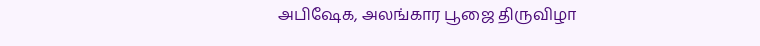அபிஷேக, அலங்கார பூஜை திருவிழா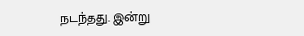நடந்தது. இன்று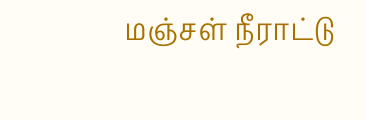மஞ்சள் நீராட்டு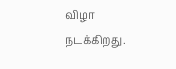விழா நடக்கிறது.